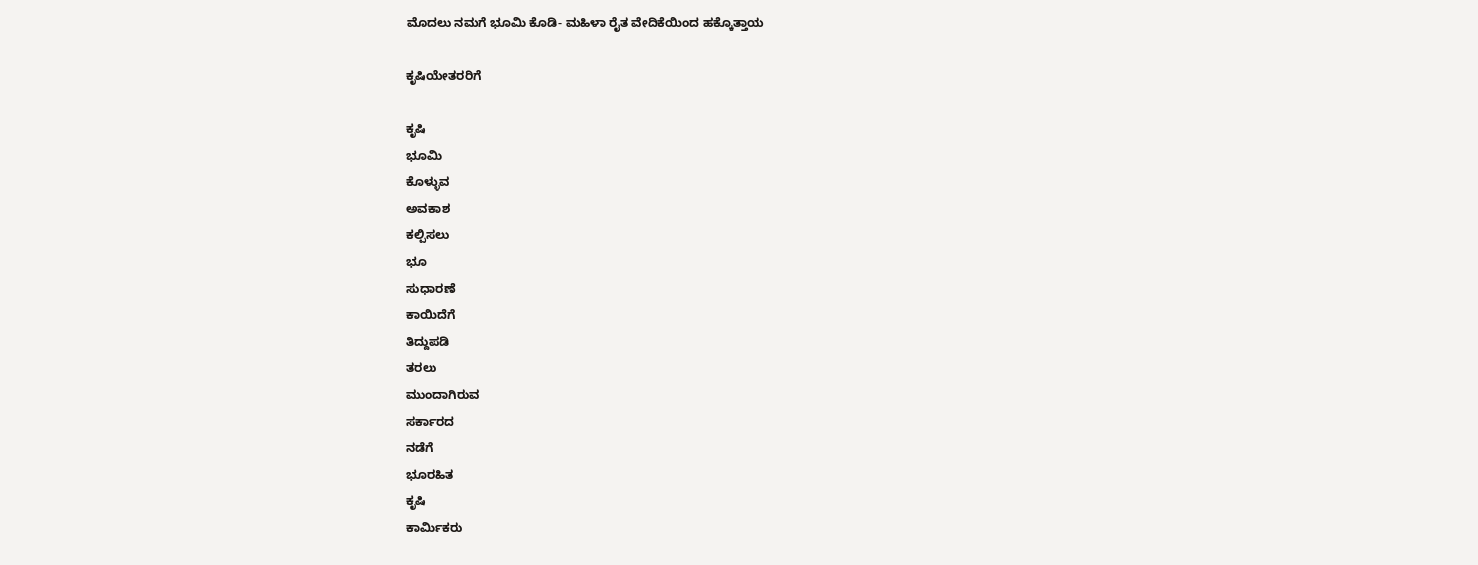ಮೊದಲು ನಮಗೆ ಭೂಮಿ ಕೊಡಿ- ಮಹಿಳಾ ರೈತ ವೇದಿಕೆಯಿಂದ ಹಕ್ಕೊತ್ತಾಯ

ಕೃಷಿಯೇತರರಿಗೆ

ಕೃಷಿ
ಭೂಮಿ
ಕೊಳ್ಳುವ
ಅವಕಾಶ
ಕಲ್ಪಿಸಲು
ಭೂ
ಸುಧಾರಣೆ
ಕಾಯಿದೆಗೆ
ತಿದ್ದುಪಡಿ
ತರಲು
ಮುಂದಾಗಿರುವ
ಸರ್ಕಾರದ
ನಡೆಗೆ
ಭೂರಹಿತ
ಕೃಷಿ
ಕಾರ್ಮಿಕರು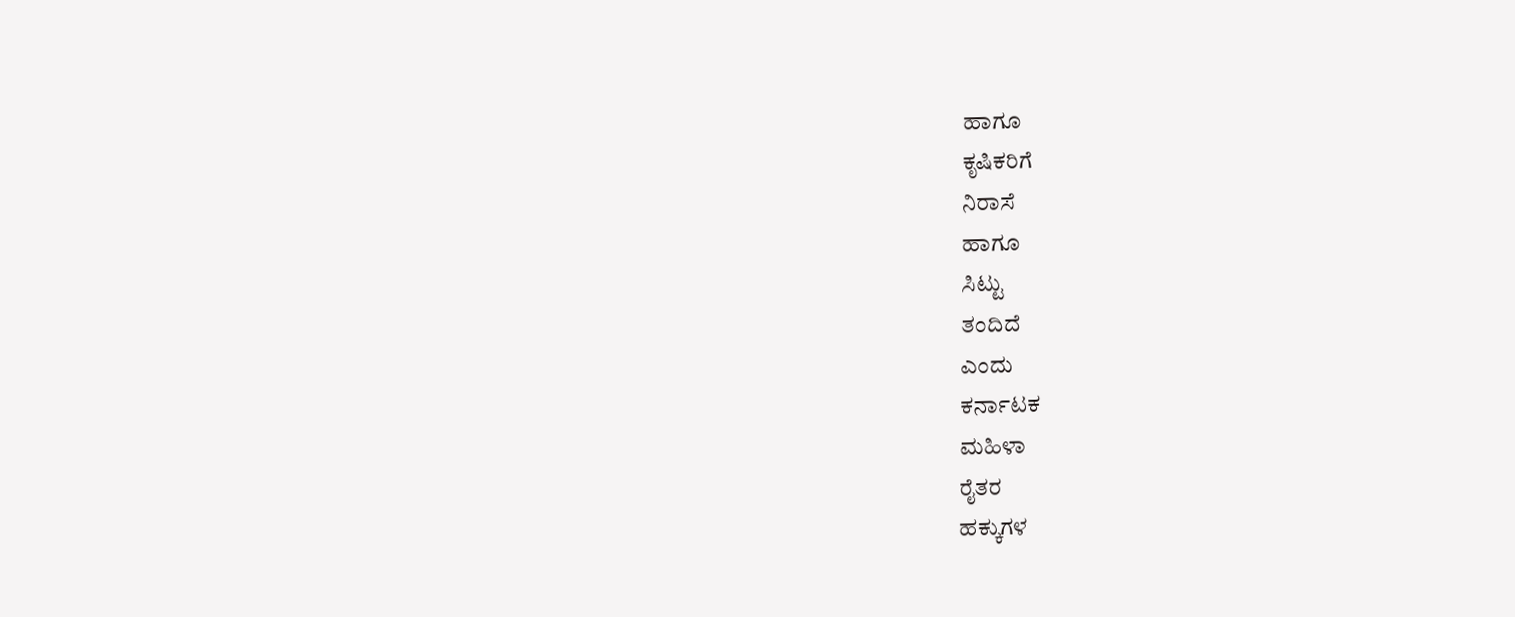ಹಾಗೂ
ಕೃಷಿಕರಿಗೆ
ನಿರಾಸೆ
ಹಾಗೂ
ಸಿಟ್ಟು
ತಂದಿದೆ
ಎಂದು
ಕರ್ನಾಟಕ
ಮಹಿಳಾ
ರೈತರ
ಹಕ್ಕುಗಳ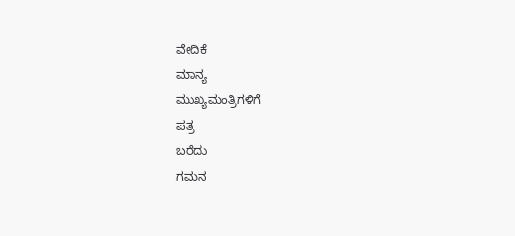ವೇದಿಕೆ
ಮಾನ್ಯ
ಮುಖ್ಯಮಂತ್ರಿಗಳಿಗೆ
ಪತ್ರ
ಬರೆದು
ಗಮನ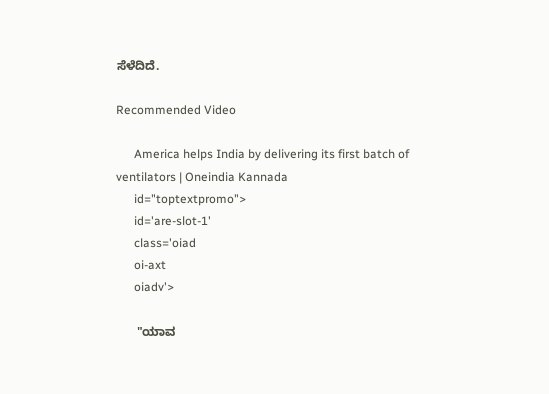ಸೆಳೆದಿದೆ.

Recommended Video

      America helps India by delivering its first batch of ventilators | Oneindia Kannada
      id="toptextpromo">
      id='are-slot-1'
      class='oiad
      oi-axt
      oiadv'>

      "ಯಾವ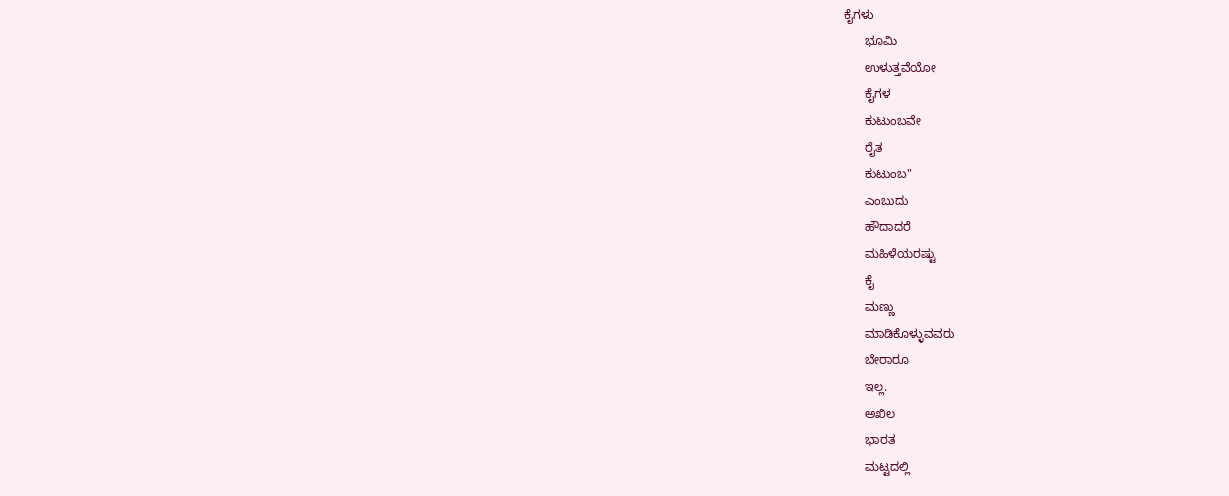ಕೈಗಳು
      ಭೂಮಿ
      ಉಳುತ್ತವೆಯೋ
      ಕೈಗಳ
      ಕುಟುಂಬವೇ
      ರೈತ
      ಕುಟುಂಬ"
      ಎಂಬುದು
      ಹೌದಾದರೆ
      ಮಹಿಳೆಯರಷ್ಟು
      ಕೈ
      ಮಣ್ಣು
      ಮಾಡಿಕೊಳ್ಳುವವರು
      ಬೇರಾರೂ
      ಇಲ್ಲ.
      ಅಖಿಲ
      ಭಾರತ
      ಮಟ್ಟದಲ್ಲಿ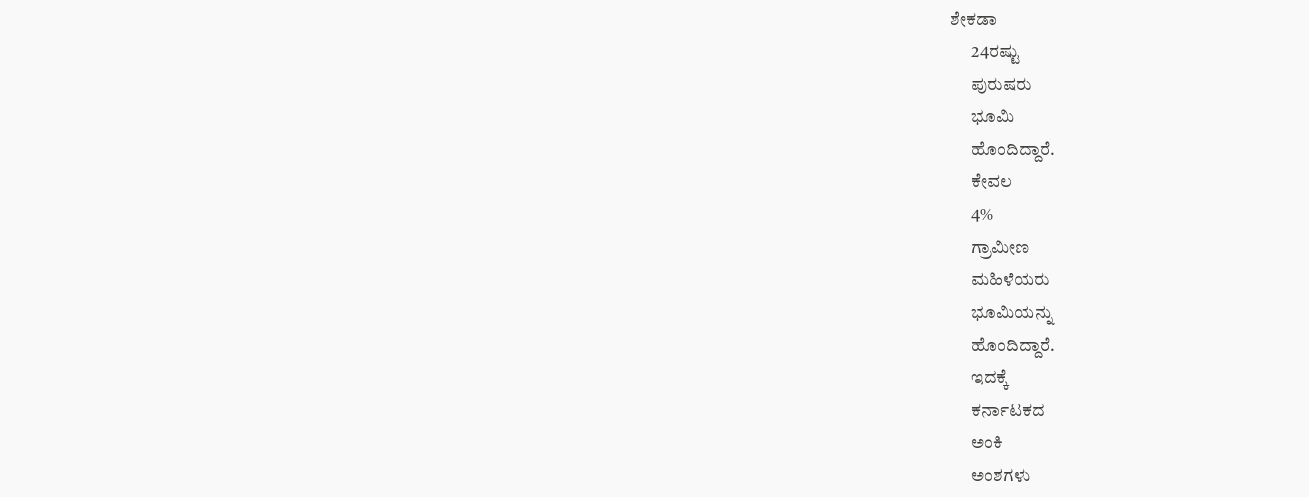ಶೇಕಡಾ
      24ರಷ್ಟು
      ಪುರುಷರು
      ಭೂಮಿ
      ಹೊಂದಿದ್ದಾರೆ.
      ಕೇವಲ
      4%
      ಗ್ರಾಮೀಣ
      ಮಹಿಳೆಯರು
      ಭೂಮಿಯನ್ನು
      ಹೊಂದಿದ್ದಾರೆ.
      ಇದಕ್ಕೆ
      ಕರ್ನಾಟಕದ
      ಅಂಕಿ
      ಅಂಶಗಳು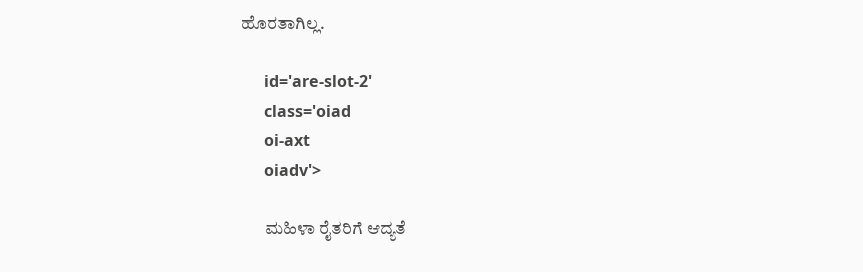ಹೊರತಾಗಿಲ್ಲ.

      id='are-slot-2'
      class='oiad
      oi-axt
      oiadv'>

       ಮಹಿಳಾ ರೈತರಿಗೆ ಆದ್ಯತೆ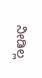ನೀಡಿಲ್ಲ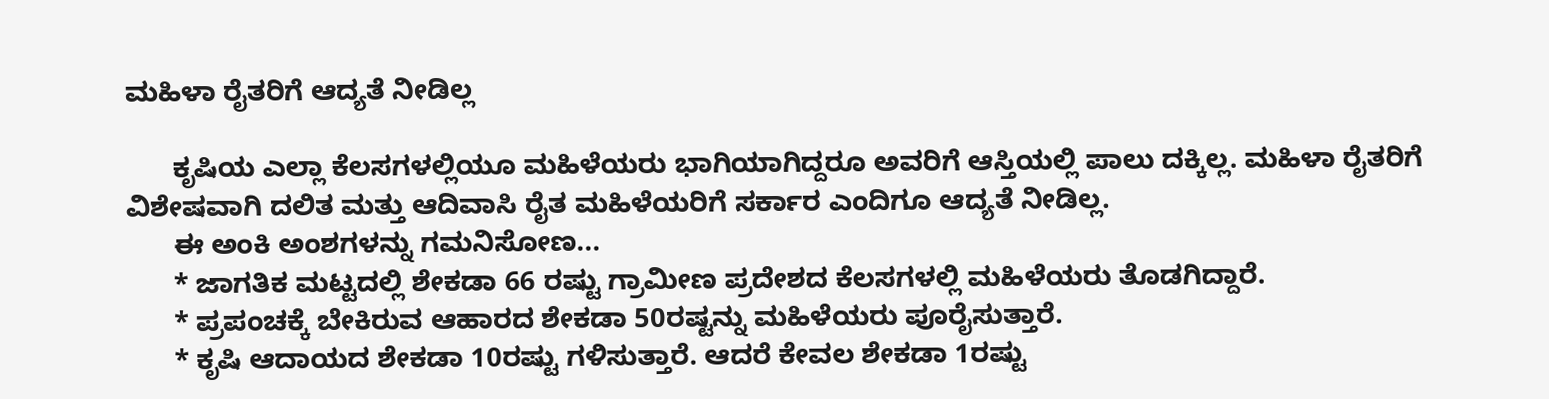ಮಹಿಳಾ ರೈತರಿಗೆ ಆದ್ಯತೆ ನೀಡಿಲ್ಲ

      ಕೃಷಿಯ ಎಲ್ಲಾ ಕೆಲಸಗಳಲ್ಲಿಯೂ ಮಹಿಳೆಯರು ಭಾಗಿಯಾಗಿದ್ದರೂ ಅವರಿಗೆ ಆಸ್ತಿಯಲ್ಲಿ ಪಾಲು ದಕ್ಕಿಲ್ಲ. ಮಹಿಳಾ ರೈತರಿಗೆ ವಿಶೇಷವಾಗಿ ದಲಿತ ಮತ್ತು ಆದಿವಾಸಿ ರೈತ ಮಹಿಳೆಯರಿಗೆ ಸರ್ಕಾರ ಎಂದಿಗೂ ಆದ್ಯತೆ ನೀಡಿಲ್ಲ.
      ಈ ಅಂಕಿ ಅಂಶಗಳನ್ನು ಗಮನಿಸೋಣ...
      * ಜಾಗತಿಕ ಮಟ್ಟದಲ್ಲಿ ಶೇಕಡಾ 66 ರಷ್ಟು ಗ್ರಾಮೀಣ ಪ್ರದೇಶದ ಕೆಲಸಗಳಲ್ಲಿ ಮಹಿಳೆಯರು ತೊಡಗಿದ್ದಾರೆ.
      * ಪ್ರಪಂಚಕ್ಕೆ ಬೇಕಿರುವ ಆಹಾರದ ಶೇಕಡಾ 50ರಷ್ಟನ್ನು ಮಹಿಳೆಯರು ಪೂರೈಸುತ್ತಾರೆ.
      * ಕೃಷಿ ಆದಾಯದ ಶೇಕಡಾ 10ರಷ್ಟು ಗಳಿಸುತ್ತಾರೆ. ಆದರೆ ಕೇವಲ ಶೇಕಡಾ 1ರಷ್ಟು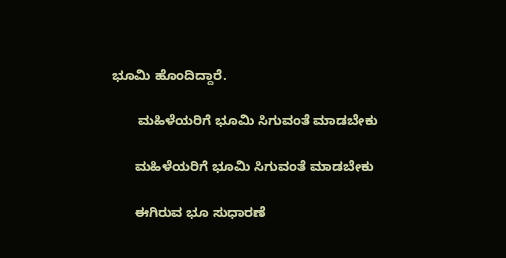ಭೂಮಿ ಹೊಂದಿದ್ದಾರೆ.

       ಮಹಿಳೆಯರಿಗೆ ಭೂಮಿ ಸಿಗುವಂತೆ ಮಾಡಬೇಕು

      ಮಹಿಳೆಯರಿಗೆ ಭೂಮಿ ಸಿಗುವಂತೆ ಮಾಡಬೇಕು

      ಈಗಿರುವ ಭೂ ಸುಧಾರಣೆ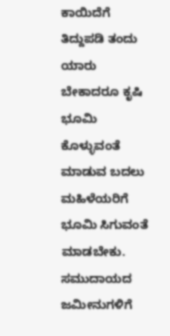ಕಾಯಿದೆಗೆ ತಿದ್ದುಪಡಿ ತಂದು ಯಾರು ಬೇಕಾದರೂ ಕೃಷಿ ಭೂಮಿ ಕೊಳ್ಳುವಂತೆ ಮಾಡುವ ಬದಲು ಮಹಿಳೆಯರಿಗೆ ಭೂಮಿ ಸಿಗುವಂತೆ ಮಾಡಬೇಕು. ಸಮುದಾಯದ ಜಮೀನುಗಳಿಗೆ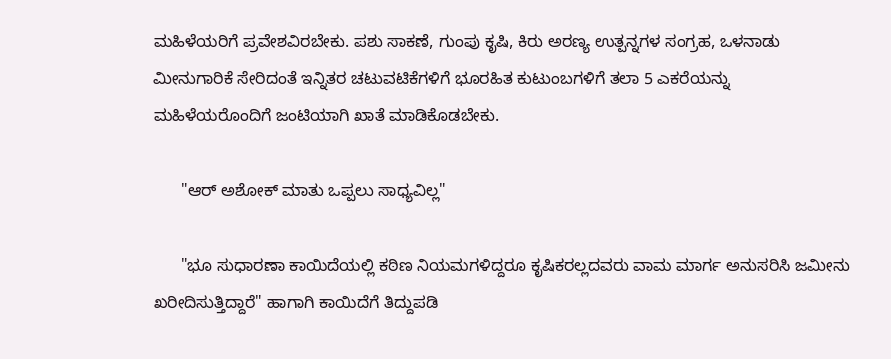ಮಹಿಳೆಯರಿಗೆ ಪ್ರವೇಶವಿರಬೇಕು. ಪಶು ಸಾಕಣೆ, ಗುಂಪು ಕೃಷಿ, ಕಿರು ಅರಣ್ಯ ಉತ್ಪನ್ನಗಳ ಸಂಗ್ರಹ, ಒಳನಾಡು ಮೀನುಗಾರಿಕೆ ಸೇರಿದಂತೆ ಇನ್ನಿತರ ಚಟುವಟಿಕೆಗಳಿಗೆ ಭೂರಹಿತ ಕುಟುಂಬಗಳಿಗೆ ತಲಾ 5 ಎಕರೆಯನ್ನು ಮಹಿಳೆಯರೊಂದಿಗೆ ಜಂಟಿಯಾಗಿ ಖಾತೆ ಮಾಡಿಕೊಡಬೇಕು.

      "ಆರ್ ಅಶೋಕ್ ಮಾತು ಒಪ್ಪಲು ಸಾಧ್ಯವಿಲ್ಲ"

      "ಭೂ ಸುಧಾರಣಾ ಕಾಯಿದೆಯಲ್ಲಿ ಕಠಿಣ ನಿಯಮಗಳಿದ್ದರೂ ಕೃಷಿಕರಲ್ಲದವರು ವಾಮ ಮಾರ್ಗ ಅನುಸರಿಸಿ ಜಮೀನು ಖರೀದಿಸುತ್ತಿದ್ದಾರೆ" ಹಾಗಾಗಿ ಕಾಯಿದೆಗೆ ತಿದ್ದುಪಡಿ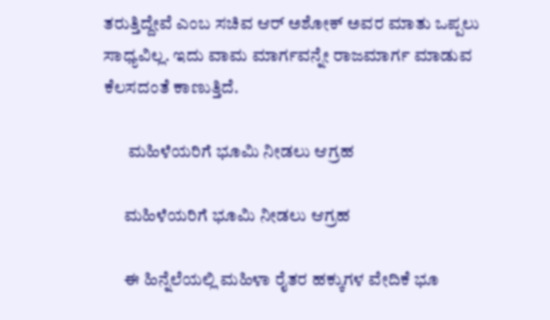ತರುತ್ತಿದ್ದೇವೆ ಎಂಬ ಸಚಿವ ಆರ್ ಅಶೋಕ್ ಅವರ ಮಾತು ಒಪ್ಪಲು ಸಾಧ್ಯವಿಲ್ಲ. ಇದು ವಾಮ ಮಾರ್ಗವನ್ನೇ ರಾಜಮಾರ್ಗ ಮಾಡುವ ಕೆಲಸದಂತೆ ಕಾಣುತ್ತಿದೆ.

       ಮಹಿಳೆಯರಿಗೆ ಭೂಮಿ ನೀಡಲು ಆಗ್ರಹ

      ಮಹಿಳೆಯರಿಗೆ ಭೂಮಿ ನೀಡಲು ಆಗ್ರಹ

      ಈ ಹಿನ್ನೆಲೆಯಲ್ಲಿ ಮಹಿಳಾ ರೈತರ ಹಕ್ಕುಗಳ ವೇದಿಕೆ ಭೂ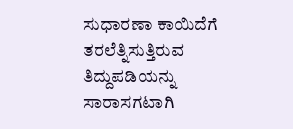ಸುಧಾರಣಾ ಕಾಯಿದೆಗೆ ತರಲೆತ್ನಿಸುತ್ತಿರುವ ತಿದ್ದುಪಡಿಯನ್ನು ಸಾರಾಸಗಟಾಗಿ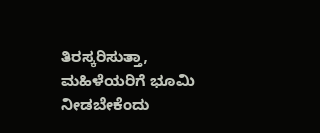ತಿರಸ್ಕರಿಸುತ್ತಾ, ಮಹಿಳೆಯರಿಗೆ ಭೂಮಿ ನೀಡಬೇಕೆಂದು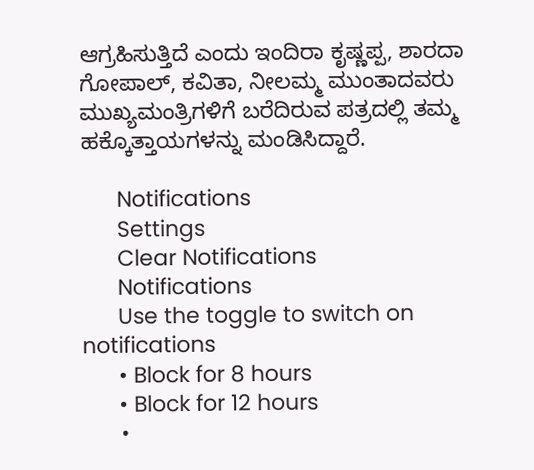ಆಗ್ರಹಿಸುತ್ತಿದೆ ಎಂದು ಇಂದಿರಾ ಕೃಷ್ಣಪ್ಪ, ಶಾರದಾ ಗೋಪಾಲ್, ಕವಿತಾ, ನೀಲಮ್ಮ ಮುಂತಾದವರು ಮುಖ್ಯಮಂತ್ರಿಗಳಿಗೆ ಬರೆದಿರುವ ಪತ್ರದಲ್ಲಿ ತಮ್ಮ ಹಕ್ಕೊತ್ತಾಯಗಳನ್ನು ಮಂಡಿಸಿದ್ದಾರೆ.

      Notifications
      Settings
      Clear Notifications
      Notifications
      Use the toggle to switch on notifications
      • Block for 8 hours
      • Block for 12 hours
      •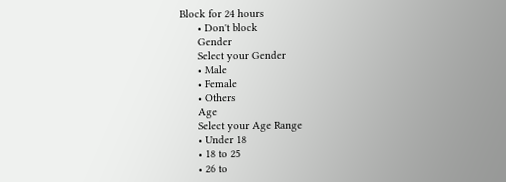Block for 24 hours
      • Don't block
      Gender
      Select your Gender
      • Male
      • Female
      • Others
      Age
      Select your Age Range
      • Under 18
      • 18 to 25
      • 26 to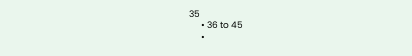35
      • 36 to 45
      •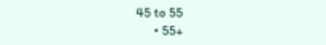45 to 55
      • 55+